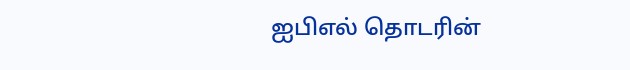ஐபிஎல் தொடரின்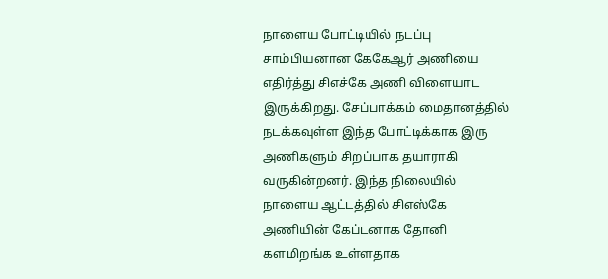நாளைய போட்டியில் நடப்பு சாம்பியனான கேகேஆர் அணியை எதிர்த்து சிஎச்கே அணி விளையாட இருக்கிறது. சேப்பாக்கம் மைதானத்தில் நடக்கவுள்ள இந்த போட்டிக்காக இரு அணிகளும் சிறப்பாக தயாராகி வருகின்றனர். இந்த நிலையில் நாளைய ஆட்டத்தில் சிஎஸ்கே அணியின் கேப்டனாக தோனி களமிறங்க உள்ளதாக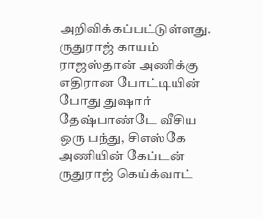அறிவிக்கப்பட்டுள்ளது.
ருதுராஜ் காயம்
ராஜஸ்தான் அணிக்கு எதிரான போட்டியின் போது துஷார் தேஷ்பாண்டே வீசிய ஒரு பந்து, சிஎஸ்கே அணியின் கேப்டன் ருதுராஜ் கெய்க்வாட்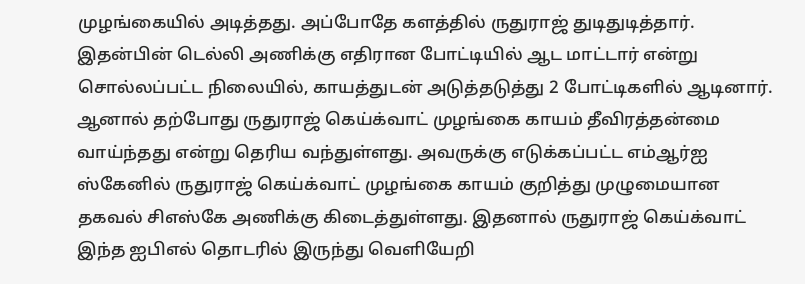முழங்கையில் அடித்தது. அப்போதே களத்தில் ருதுராஜ் துடிதுடித்தார். இதன்பின் டெல்லி அணிக்கு எதிரான போட்டியில் ஆட மாட்டார் என்று சொல்லப்பட்ட நிலையில், காயத்துடன் அடுத்தடுத்து 2 போட்டிகளில் ஆடினார்.
ஆனால் தற்போது ருதுராஜ் கெய்க்வாட் முழங்கை காயம் தீவிரத்தன்மை வாய்ந்தது என்று தெரிய வந்துள்ளது. அவருக்கு எடுக்கப்பட்ட எம்ஆர்ஐ ஸ்கேனில் ருதுராஜ் கெய்க்வாட் முழங்கை காயம் குறித்து முழுமையான தகவல் சிஎஸ்கே அணிக்கு கிடைத்துள்ளது. இதனால் ருதுராஜ் கெய்க்வாட் இந்த ஐபிஎல் தொடரில் இருந்து வெளியேறி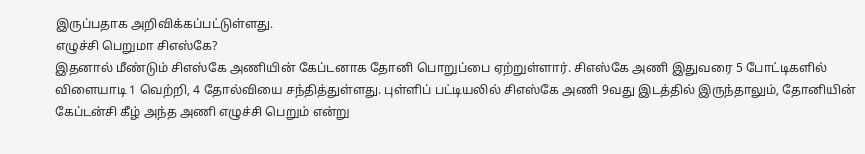இருப்பதாக அறிவிக்கப்பட்டுள்ளது.
எழுச்சி பெறுமா சிஎஸ்கே?
இதனால் மீண்டும் சிஎஸ்கே அணியின் கேப்டனாக தோனி பொறுப்பை ஏற்றுள்ளார். சிஎஸ்கே அணி இதுவரை 5 போட்டிகளில் விளையாடி 1 வெற்றி, 4 தோல்வியை சந்தித்துள்ளது. புள்ளிப் பட்டியலில் சிஎஸ்கே அணி 9வது இடத்தில் இருந்தாலும், தோனியின் கேப்டன்சி கீழ் அந்த அணி எழுச்சி பெறும் என்று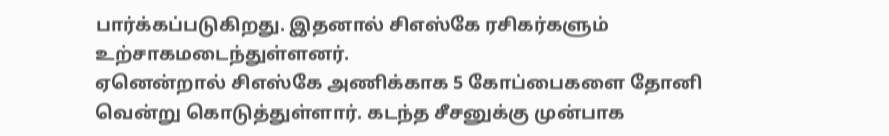பார்க்கப்படுகிறது. இதனால் சிஎஸ்கே ரசிகர்களும் உற்சாகமடைந்துள்ளனர்.
ஏனென்றால் சிஎஸ்கே அணிக்காக 5 கோப்பைகளை தோனி வென்று கொடுத்துள்ளார். கடந்த சீசனுக்கு முன்பாக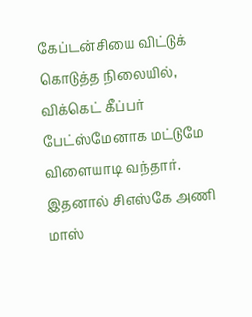கேப்டன்சியை விட்டுக் கொடுத்த நிலையில், விக்கெட் கீப்பர் பேட்ஸ்மேனாக மட்டுமே விளையாடி வந்தார். இதனால் சிஎஸ்கே அணி மாஸ்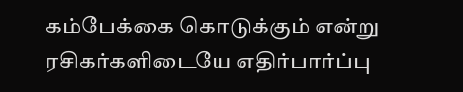கம்பேக்கை கொடுக்கும் என்று ரசிகர்களிடையே எதிர்பார்ப்பு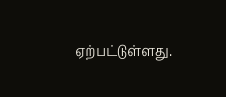ஏற்பட்டுள்ளது.